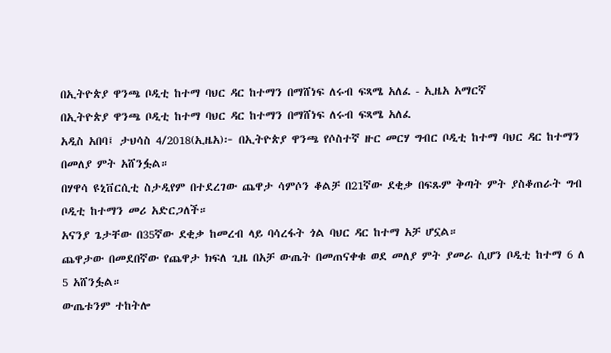በኢትዮጵያ ዋንጫ ቦዲቲ ከተማ ባህር ዳር ከተማን በማሸነፍ ለሩብ ፍጻሜ አለፈ - ኢዜአ አማርኛ
በኢትዮጵያ ዋንጫ ቦዲቲ ከተማ ባህር ዳር ከተማን በማሸነፍ ለሩብ ፍጻሜ አለፈ
አዲስ አበባ፤ ታህሳስ 4/2018(ኢዜአ)፦ በኢትዮጵያ ዋንጫ የሶስተኛ ዙር መርሃ ግብር ቦዲቲ ከተማ ባህር ዳር ከተማን በመለያ ምት አሸንፏል።
በሃዋሳ ዩኒቨርሲቲ ስታዲየም በተደረገው ጨዋታ ሳምሶን ቆልቻ በ21ኛው ደቂቃ በፍጹም ቅጣት ምት ያስቆጠራት ግብ ቦዲቲ ከተማን መሪ አድርጋለች።
አናንያ ጌታቸው በ35ኛው ደቂቃ ከመረብ ላይ ባሳረፋት ጎል ባህር ዳር ከተማ አቻ ሆኗል።
ጨዋታው በመደበኛው የጨዋታ ክፍለ ጊዜ በአቻ ውጤት በመጠናቀቁ ወደ መለያ ምት ያመራ ሲሆን ቦዲቲ ከተማ 6 ለ 5 አሸንፏል።
ውጤቱንም ተከትሎ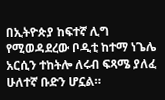በኢትዮጵያ ከፍተኛ ሊግ የሚወዳደረው ቦዲቲ ከተማ ነጌሌ አርሲን ተከትሎ ለሩብ ፍጻሜ ያለፈ ሁለተኛ ቡድን ሆኗል።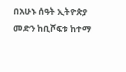በአሁኑ ሰዓት ኢትዮጵያ መድን ከቢሾፍቱ ከተማ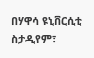በሃዋሳ ዩኒቨርሲቲ ስታዲየም፣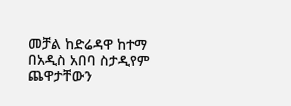መቻል ከድሬዳዋ ከተማ በአዲስ አበባ ስታዲየም ጨዋታቸውን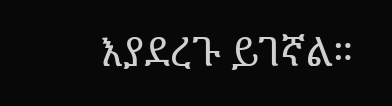እያደረጉ ይገኛል።